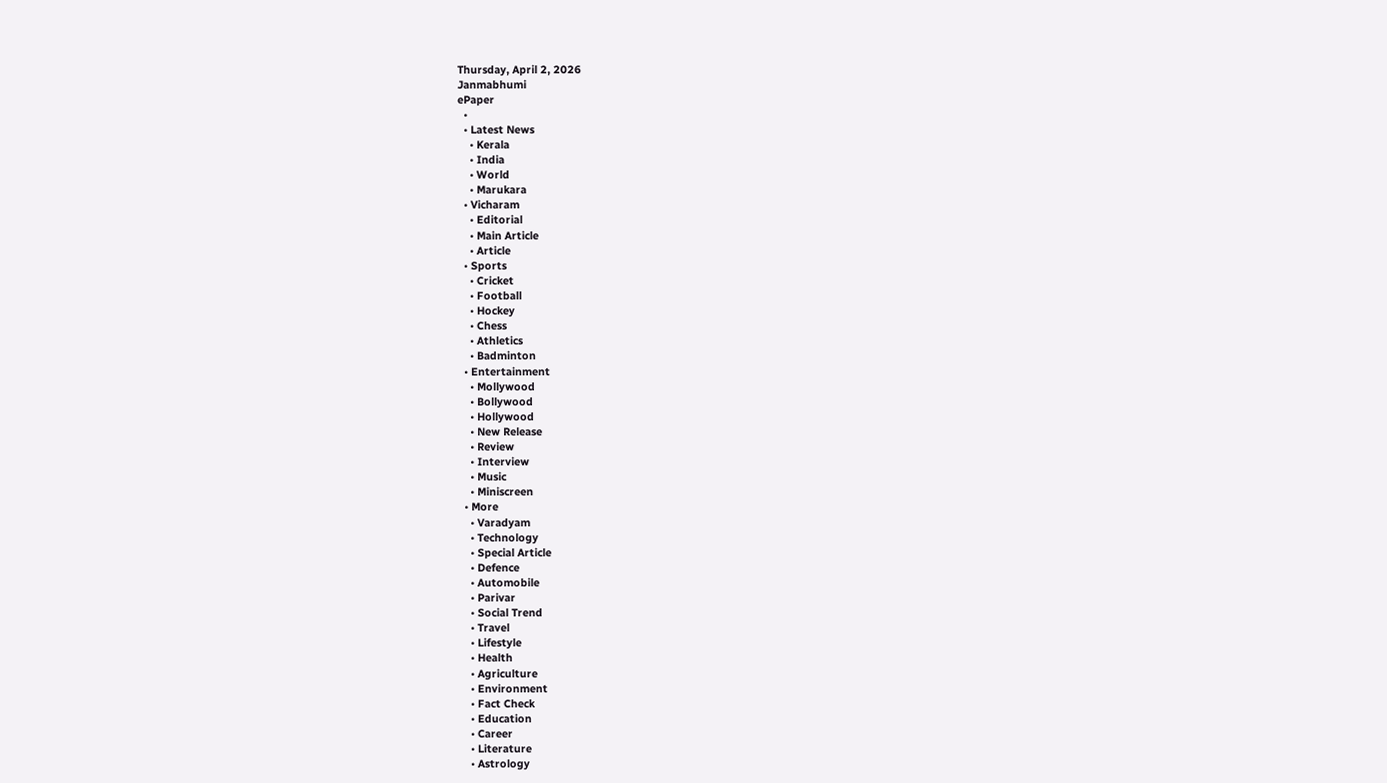Thursday, April 2, 2026
Janmabhumi
ePaper
  •
  • Latest News
    • Kerala
    • India
    • World
    • Marukara
  • Vicharam
    • Editorial
    • Main Article
    • Article
  • Sports
    • Cricket
    • Football
    • Hockey
    • Chess
    • Athletics
    • Badminton
  • Entertainment
    • Mollywood
    • Bollywood
    • Hollywood
    • New Release
    • Review
    • Interview
    • Music
    • Miniscreen
  • More
    • Varadyam
    • Technology
    • Special Article
    • Defence
    • Automobile
    • Parivar
    • Social Trend
    • Travel
    • Lifestyle
    • Health
    • Agriculture
    • Environment
    • Fact Check
    • Education
    • Career
    • Literature
    • Astrology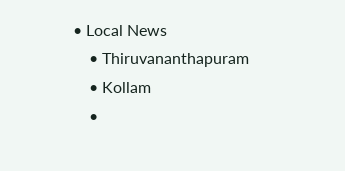• Local News
    • Thiruvananthapuram
    • Kollam
    •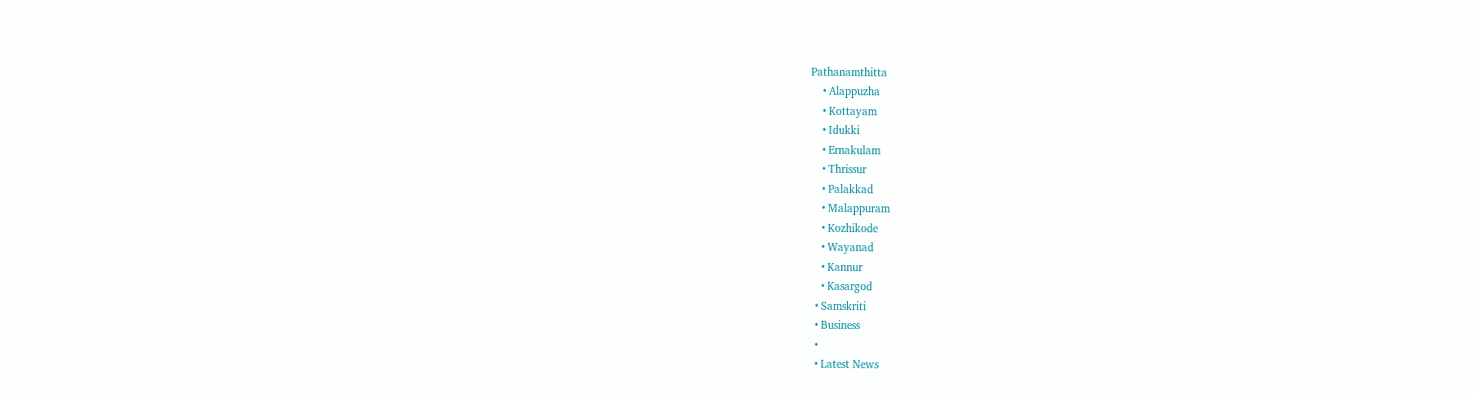Pathanamthitta
    • Alappuzha
    • Kottayam
    • Idukki
    • Ernakulam
    • Thrissur
    • Palakkad
    • Malappuram
    • Kozhikode
    • Wayanad
    • Kannur
    • Kasargod
  • Samskriti
  • Business
  •
  • Latest News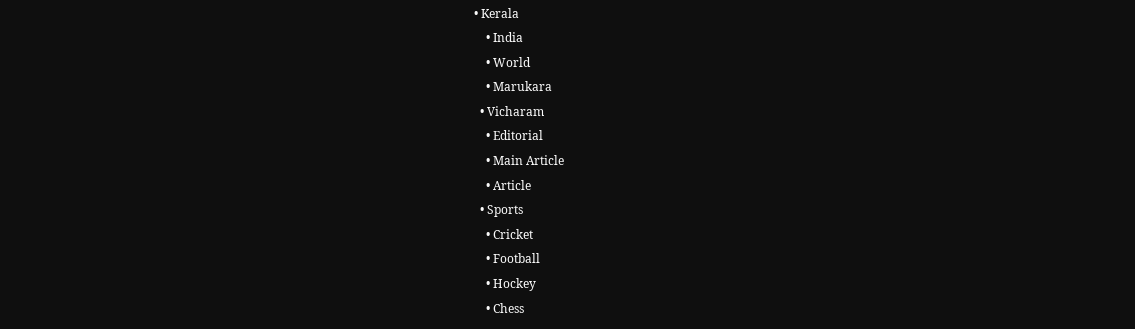• Kerala
    • India
    • World
    • Marukara
  • Vicharam
    • Editorial
    • Main Article
    • Article
  • Sports
    • Cricket
    • Football
    • Hockey
    • Chess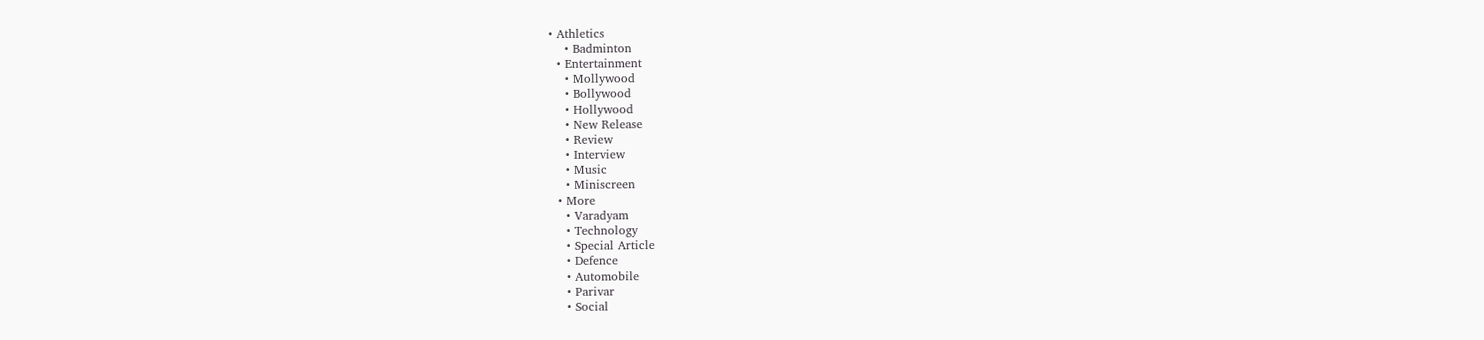• Athletics
    • Badminton
  • Entertainment
    • Mollywood
    • Bollywood
    • Hollywood
    • New Release
    • Review
    • Interview
    • Music
    • Miniscreen
  • More
    • Varadyam
    • Technology
    • Special Article
    • Defence
    • Automobile
    • Parivar
    • Social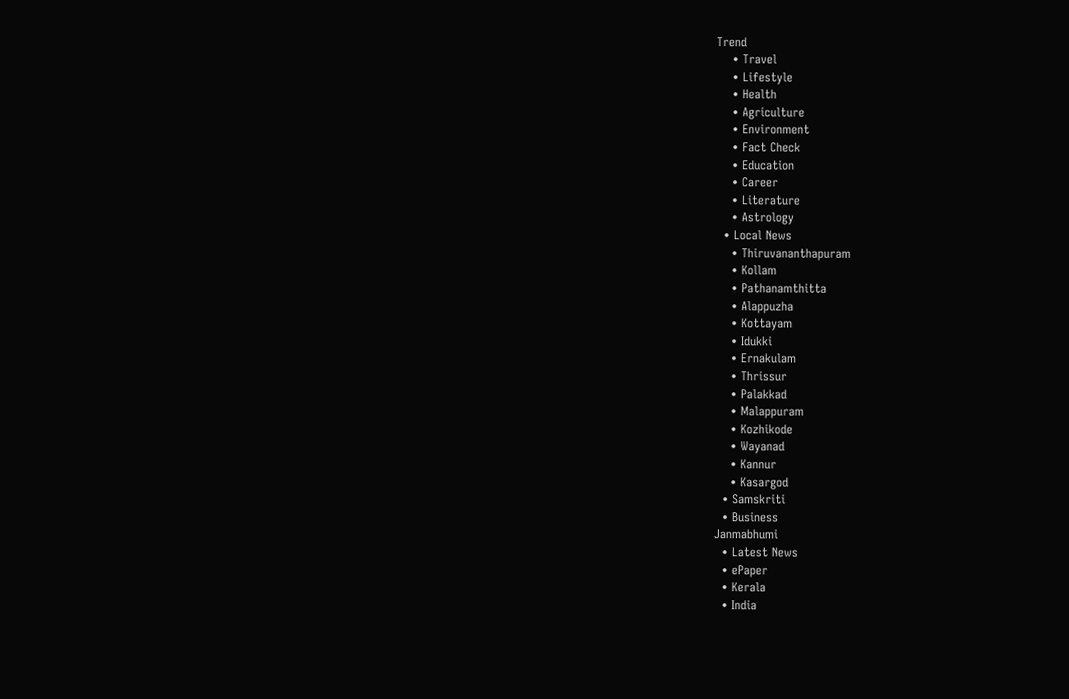Trend
    • Travel
    • Lifestyle
    • Health
    • Agriculture
    • Environment
    • Fact Check
    • Education
    • Career
    • Literature
    • Astrology
  • Local News
    • Thiruvananthapuram
    • Kollam
    • Pathanamthitta
    • Alappuzha
    • Kottayam
    • Idukki
    • Ernakulam
    • Thrissur
    • Palakkad
    • Malappuram
    • Kozhikode
    • Wayanad
    • Kannur
    • Kasargod
  • Samskriti
  • Business
Janmabhumi
  • Latest News
  • ePaper
  • Kerala
  • India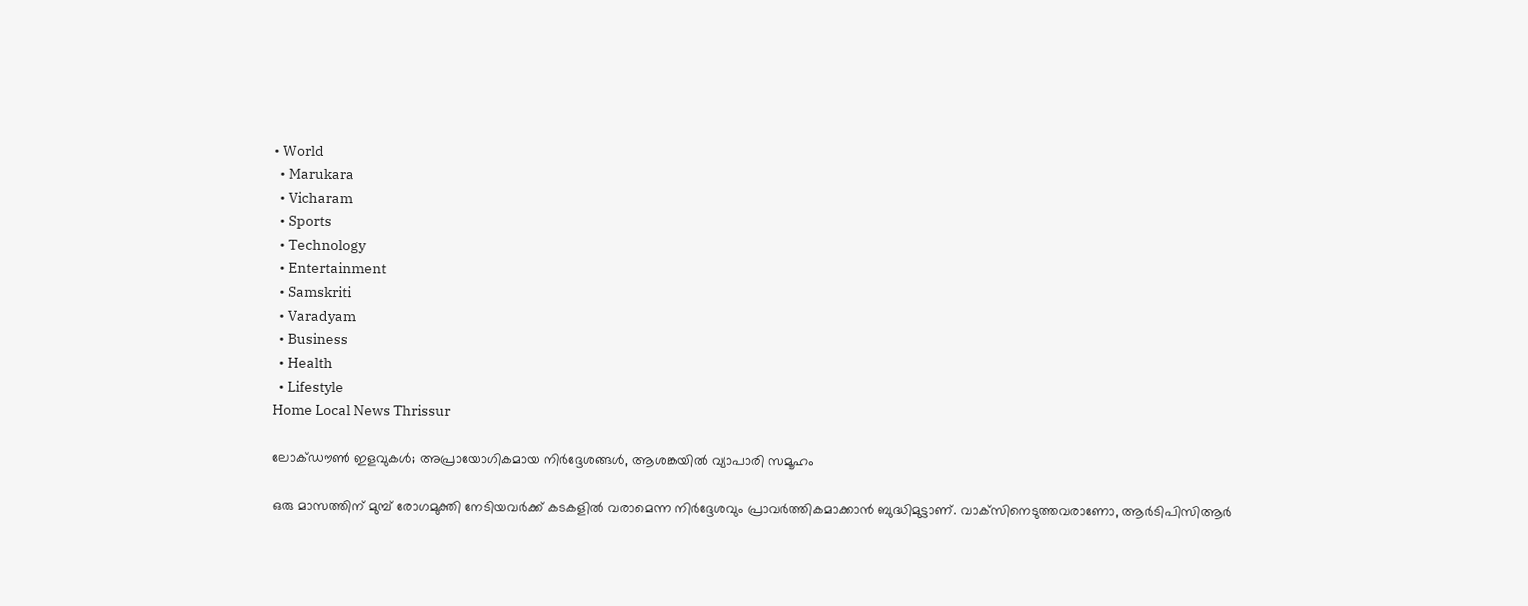• World
  • Marukara
  • Vicharam
  • Sports
  • Technology
  • Entertainment
  • Samskriti
  • Varadyam
  • Business
  • Health
  • Lifestyle
Home Local News Thrissur

ലോക്ഡൗണ്‍ ഇളവുകൾ; അപ്രായോഗികമായ നിര്‍ദ്ദേശങ്ങള്‍, ആശങ്കയിൽ വ്യാപാരി സമൂഹം

ഒരു മാസത്തിന് മുമ്പ് രോഗമുക്തി നേടിയവര്‍ക്ക് കടകളില്‍ വരാമെന്ന നിര്‍ദ്ദേശവും പ്രാവര്‍ത്തികമാക്കാന്‍ ബുദ്ധിമുട്ടാണ്. വാക്‌സിനെടുത്തവരാണോ, ആര്‍ടിപിസിആര്‍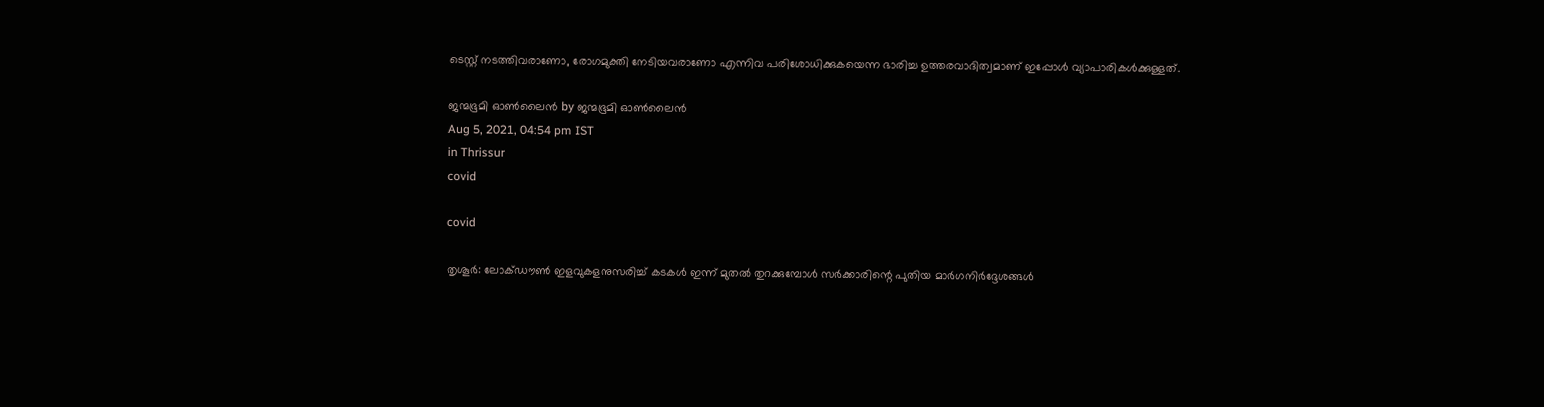ടെസ്റ്റ് നടത്തിവരാണോ, രോഗമുക്തി നേടിയവരാണോ എന്നിവ പരിശോധിക്കുകയെന്ന ഭാരിച്ച ഉത്തരവാദിത്വമാണ് ഇപ്പോള്‍ വ്യാപാരികള്‍ക്കുള്ളത്.

ജന്മഭൂമി ഓണ്‍ലൈന്‍ by ജന്മഭൂമി ഓണ്‍ലൈന്‍
Aug 5, 2021, 04:54 pm IST
in Thrissur
covid

covid

തൃശൂര്‍: ലോക്ഡൗണ്‍ ഇളവുകളനുസരിച്ച് കടകള്‍ ഇന്ന് മുതല്‍ തുറക്കുമ്പോള്‍ സര്‍ക്കാരിന്റെ പുതിയ മാര്‍ഗനിര്‍ദ്ദേശങ്ങള്‍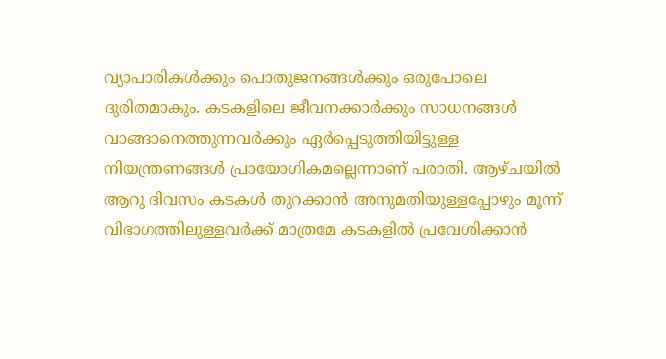വ്യാപാരികള്‍ക്കും പൊതുജനങ്ങള്‍ക്കും ഒരുപോലെ ദുരിതമാകും. കടകളിലെ ജീവനക്കാര്‍ക്കും സാധനങ്ങള്‍ വാങ്ങാനെത്തുന്നവര്‍ക്കും ഏര്‍പ്പെടുത്തിയിട്ടുള്ള നിയന്ത്രണങ്ങള്‍ പ്രായോഗികമല്ലെന്നാണ് പരാതി. ആഴ്ചയില്‍ ആറു ദിവസം കടകള്‍ തുറക്കാന്‍ അനുമതിയുള്ളപ്പോഴും മൂന്ന് വിഭാഗത്തിലുള്ളവര്‍ക്ക് മാത്രമേ കടകളില്‍ പ്രവേശിക്കാന്‍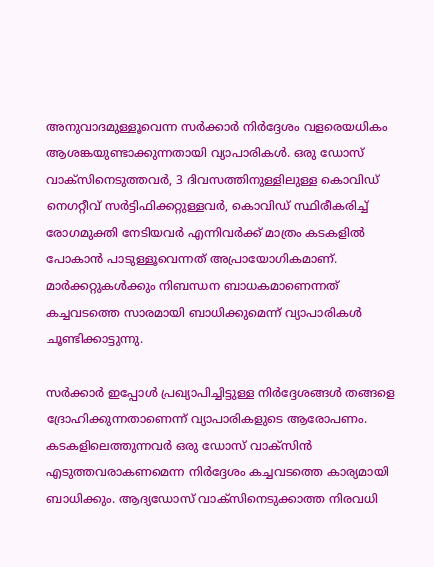അനുവാദമുള്ളൂവെന്ന സര്‍ക്കാര്‍ നിര്‍ദ്ദേശം വളരെയധികം ആശങ്കയുണ്ടാക്കുന്നതായി വ്യാപാരികള്‍. ഒരു ഡോസ് വാക്‌സിനെടുത്തവര്‍, 3 ദിവസത്തിനുള്ളിലുള്ള കൊവിഡ് നെഗറ്റീവ് സര്‍ട്ടിഫിക്കറ്റുള്ളവര്‍, കൊവിഡ് സ്ഥിരീകരിച്ച് രോഗമുക്തി നേടിയവര്‍ എന്നിവര്‍ക്ക് മാത്രം കടകളില്‍ പോകാന്‍ പാടുള്ളൂവെന്നത് അപ്രായോഗികമാണ്. മാര്‍ക്കറ്റുകള്‍ക്കും നിബന്ധന ബാധകമാണെന്നത് കച്ചവടത്തെ സാരമായി ബാധിക്കുമെന്ന് വ്യാപാരികള്‍ ചൂണ്ടിക്കാട്ടുന്നു.

സര്‍ക്കാര്‍ ഇപ്പോള്‍ പ്രഖ്യാപിച്ചിട്ടുള്ള നിര്‍ദ്ദേശങ്ങള്‍ തങ്ങളെ ദ്രോഹിക്കുന്നതാണെന്ന് വ്യാപാരികളുടെ ആരോപണം. കടകളിലെത്തുന്നവര്‍ ഒരു ഡോസ് വാക്‌സിന്‍ എടുത്തവരാകണമെന്ന നിര്‍ദ്ദേശം കച്ചവടത്തെ കാര്യമായി ബാധിക്കും. ആദ്യഡോസ് വാക്‌സിനെടുക്കാത്ത നിരവധി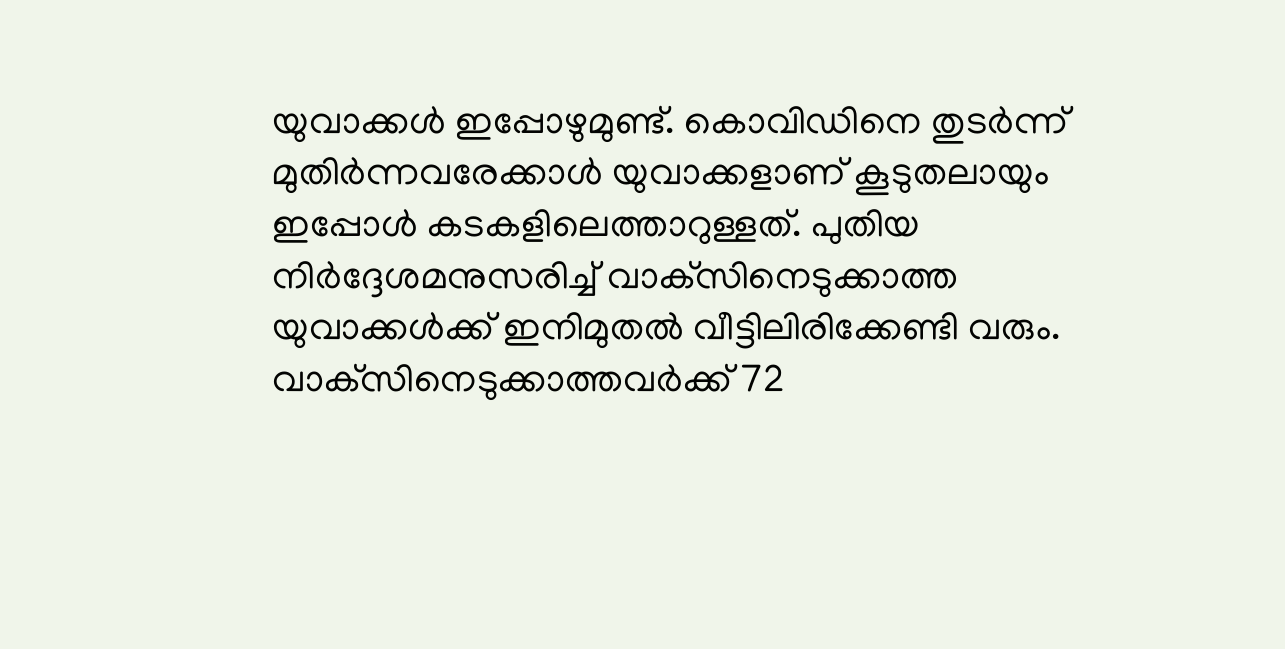യുവാക്കള്‍ ഇപ്പോഴുമുണ്ട്. കൊവിഡിനെ തുടര്‍ന്ന് മുതിര്‍ന്നവരേക്കാള്‍ യുവാക്കളാണ് കൂടുതലായും ഇപ്പോള്‍ കടകളിലെത്താറുള്ളത്. പുതിയ നിര്‍ദ്ദേശമനുസരിച്ച് വാക്‌സിനെടുക്കാത്ത യുവാക്കള്‍ക്ക് ഇനിമുതല്‍ വീട്ടിലിരിക്കേണ്ടി വരും. വാക്‌സിനെടുക്കാത്തവര്‍ക്ക് 72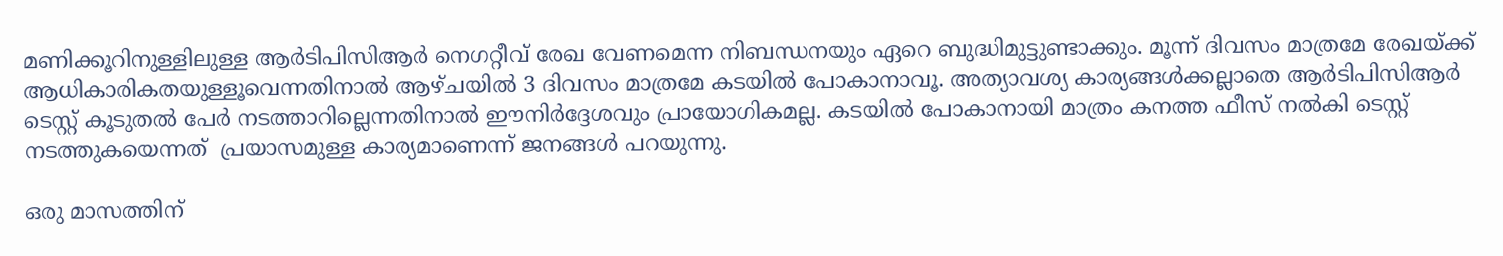മണിക്കൂറിനുള്ളിലുള്ള ആര്‍ടിപിസിആര്‍ നെഗറ്റീവ് രേഖ വേണമെന്ന നിബന്ധനയും ഏറെ ബുദ്ധിമുട്ടുണ്ടാക്കും. മൂന്ന് ദിവസം മാത്രമേ രേഖയ്‌ക്ക് ആധികാരികതയുള്ളൂവെന്നതിനാല്‍ ആഴ്ചയില്‍ 3 ദിവസം മാത്രമേ കടയില്‍ പോകാനാവൂ. അത്യാവശ്യ കാര്യങ്ങള്‍ക്കല്ലാതെ ആര്‍ടിപിസിആര്‍ ടെസ്റ്റ് കൂടുതല്‍ പേര്‍ നടത്താറില്ലെന്നതിനാല്‍ ഈനിര്‍ദ്ദേശവും പ്രായോഗികമല്ല. കടയില്‍ പോകാനായി മാത്രം കനത്ത ഫീസ് നല്‍കി ടെസ്റ്റ് നടത്തുകയെന്നത്  പ്രയാസമുള്ള കാര്യമാണെന്ന് ജനങ്ങള്‍ പറയുന്നു.

ഒരു മാസത്തിന്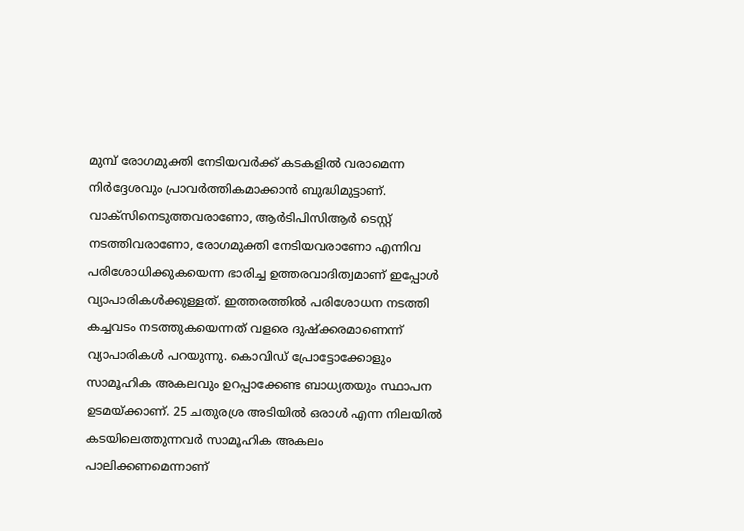മുമ്പ് രോഗമുക്തി നേടിയവര്‍ക്ക് കടകളില്‍ വരാമെന്ന നിര്‍ദ്ദേശവും പ്രാവര്‍ത്തികമാക്കാന്‍ ബുദ്ധിമുട്ടാണ്. വാക്‌സിനെടുത്തവരാണോ, ആര്‍ടിപിസിആര്‍ ടെസ്റ്റ് നടത്തിവരാണോ, രോഗമുക്തി നേടിയവരാണോ എന്നിവ പരിശോധിക്കുകയെന്ന ഭാരിച്ച ഉത്തരവാദിത്വമാണ് ഇപ്പോള്‍ വ്യാപാരികള്‍ക്കുള്ളത്. ഇത്തരത്തില്‍ പരിശോധന നടത്തി കച്ചവടം നടത്തുകയെന്നത് വളരെ ദുഷ്‌ക്കരമാണെന്ന് വ്യാപാരികള്‍ പറയുന്നു. കൊവിഡ് പ്രോട്ടോക്കോളും സാമൂഹിക അകലവും ഉറപ്പാക്കേണ്ട ബാധ്യതയും സ്ഥാപന ഉടമയ്‌ക്കാണ്. 25 ചതുരശ്ര അടിയില്‍ ഒരാള്‍ എന്ന നിലയില്‍ കടയിലെത്തുന്നവര്‍ സാമൂഹിക അകലം പാലിക്കണമെന്നാണ്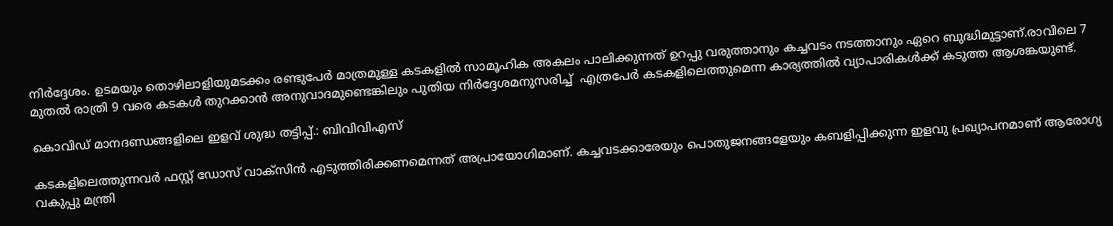നിര്‍ദ്ദേശം. ഉടമയും തൊഴിലാളിയുമടക്കം രണ്ടുപേര്‍ മാത്രമുള്ള കടകളില്‍ സാമൂഹിക അകലം പാലിക്കുന്നത് ഉറപ്പു വരുത്താനും കച്ചവടം നടത്താനും ഏറെ ബുദ്ധിമുട്ടാണ്.രാവിലെ 7 മുതല്‍ രാത്രി 9 വരെ കടകള്‍ തുറക്കാന്‍ അനുവാദമുണ്ടെങ്കിലും പുതിയ നിര്‍ദ്ദേശമനുസരിച്ച്  എത്രപേര്‍ കടകളിലെത്തുമെന്ന കാര്യത്തില്‍ വ്യാപാരികള്‍ക്ക് കടുത്ത ആശങ്കയുണ്ട്.

കൊവിഡ് മാനദണ്ഡങ്ങളിലെ ഇളവ് ശുദ്ധ തട്ടിപ്പ്.: ബിവിവിഎസ്

കടകളിലെത്തുന്നവര്‍ ഫസ്റ്റ് ഡോസ് വാക്‌സിന്‍ എടുത്തിരിക്കണമെന്നത് അപ്രായോഗിമാണ്. കച്ചവടക്കാരേയും പൊതുജനങ്ങളേയും കബളിപ്പിക്കുന്ന ഇളവു പ്രഖ്യാപനമാണ് ആരോഗ്യ വകുപ്പു മന്ത്രി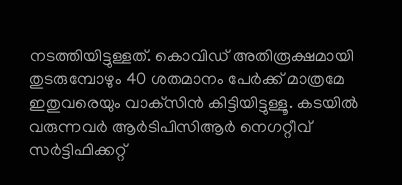നടത്തിയിട്ടുള്ളത്. കൊവിഡ് അതിരൂക്ഷമായി തുടരുമ്പോഴും 40 ശതമാനം പേര്‍ക്ക് മാത്രമേ ഇതുവരെയും വാക്‌സിന്‍ കിട്ടിയിട്ടുള്ളൂ. കടയില്‍ വരുന്നവര്‍ ആര്‍ടിപിസിആര്‍ നെഗറ്റീവ് സര്‍ട്ടിഫിക്കറ്റ്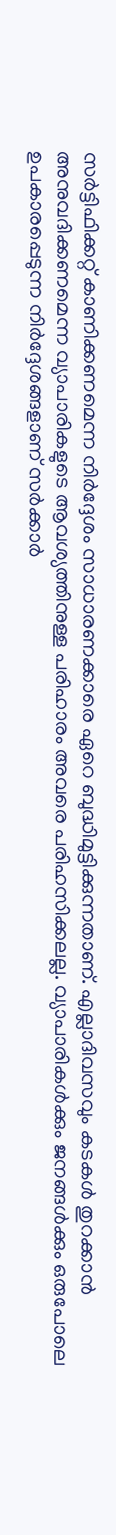സര്‍ട്ടിഫിക്കറ്റ് കാണിക്കണമെന്ന നിര്‍ദ്ദേശം സാധാരണക്കാരെ ഏറെ ബുദ്ധിമുട്ടിക്കുന്നതാണ്. എല്ലാദിവസവും കടകള്‍ തുറക്കാന്‍ അനുവദിക്കണമെന്ന വ്യാപാരികളുടെ ആവശ്യത്തിനുള്ള പരിഹാരം അവരെ പരിഹസിക്കലല്ല. വ്യാപാരികള്‍ക്കും ജനങ്ങള്‍ക്കും ഒരുപോലെ ഉപകാരപ്പെടുന്ന നിര്‍ദ്ദേശങ്ങളാണ് സര്‍ക്കാര്‍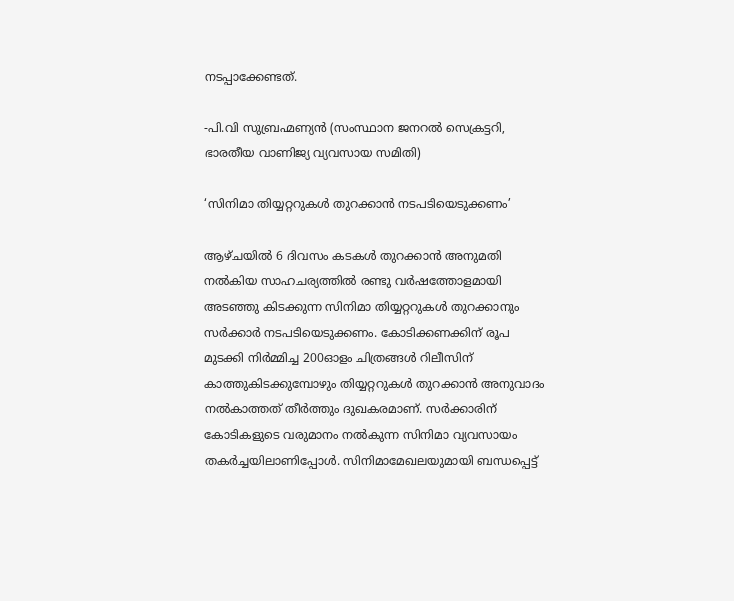നടപ്പാക്കേണ്ടത്.

-പി.വി സുബ്രഹ്മണ്യന്‍ (സംസ്ഥാന ജനറല്‍ സെക്രട്ടറി, ഭാരതീയ വാണിജ്യ വ്യവസായ സമിതി)

‘സിനിമാ തിയ്യറ്ററുകള്‍ തുറക്കാന്‍ നടപടിയെടുക്കണം’

ആഴ്ചയില്‍ 6 ദിവസം കടകള്‍ തുറക്കാന്‍ അനുമതി നല്‍കിയ സാഹചര്യത്തില്‍ രണ്ടു വര്‍ഷത്തോളമായി അടഞ്ഞു കിടക്കുന്ന സിനിമാ തിയ്യറ്ററുകള്‍ തുറക്കാനും സര്‍ക്കാര്‍ നടപടിയെടുക്കണം. കോടിക്കണക്കിന് രൂപ മുടക്കി നിര്‍മ്മിച്ച 200ഓളം ചിത്രങ്ങള്‍ റിലീസിന് കാത്തുകിടക്കുമ്പോഴും തിയ്യറ്ററുകള്‍ തുറക്കാന്‍ അനുവാദം നല്‍കാത്തത് തീര്‍ത്തും ദുഖകരമാണ്. സര്‍ക്കാരിന് കോടികളുടെ വരുമാനം നല്‍കുന്ന സിനിമാ വ്യവസായം തകര്‍ച്ചയിലാണിപ്പോള്‍. സിനിമാമേഖലയുമായി ബന്ധപ്പെട്ട്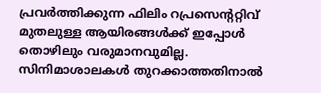പ്രവര്‍ത്തിക്കുന്ന ഫിലിം റപ്രസെന്ററ്റിവ് മുതലുള്ള ആയിരങ്ങള്‍ക്ക് ഇപ്പോള്‍ തൊഴിലും വരുമാനവുമില്ല. സിനിമാശാലകള്‍ തുറക്കാത്തതിനാല്‍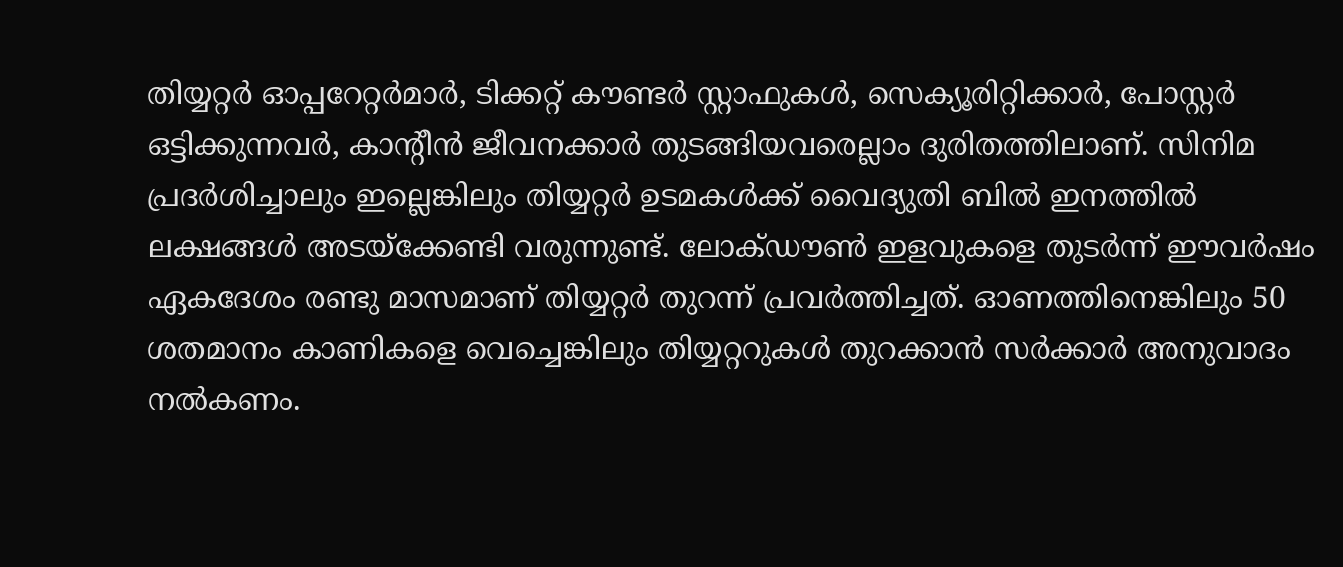തിയ്യറ്റര്‍ ഓപ്പറേറ്റര്‍മാര്‍, ടിക്കറ്റ് കൗണ്ടര്‍ സ്റ്റാഫുകള്‍, സെക്യൂരിറ്റിക്കാര്‍, പോസ്റ്റര്‍ ഒട്ടിക്കുന്നവര്‍, കാന്റീന്‍ ജീവനക്കാര്‍ തുടങ്ങിയവരെല്ലാം ദുരിതത്തിലാണ്. സിനിമ പ്രദര്‍ശിച്ചാലും ഇല്ലെങ്കിലും തിയ്യറ്റര്‍ ഉടമകള്‍ക്ക് വൈദ്യുതി ബില്‍ ഇനത്തില്‍ ലക്ഷങ്ങള്‍ അടയ്‌ക്കേണ്ടി വരുന്നുണ്ട്. ലോക്ഡൗണ്‍ ഇളവുകളെ തുടര്‍ന്ന് ഈവര്‍ഷം ഏകദേശം രണ്ടു മാസമാണ് തിയ്യറ്റര്‍ തുറന്ന് പ്രവര്‍ത്തിച്ചത്. ഓണത്തിനെങ്കിലും 50 ശതമാനം കാണികളെ വെച്ചെങ്കിലും തിയ്യറ്ററുകള്‍ തുറക്കാന്‍ സര്‍ക്കാര്‍ അനുവാദം നല്‍കണം.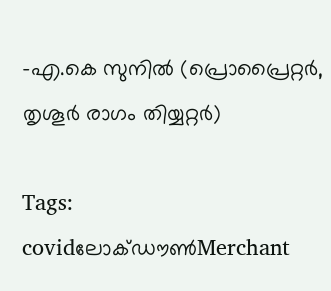-എ.കെ സുനില്‍ (പ്രൊപ്രൈറ്റര്‍, തൃശൂര്‍ രാഗം തിയ്യറ്റര്‍)

Tags: covidലോക്ഡൗണ്‍Merchant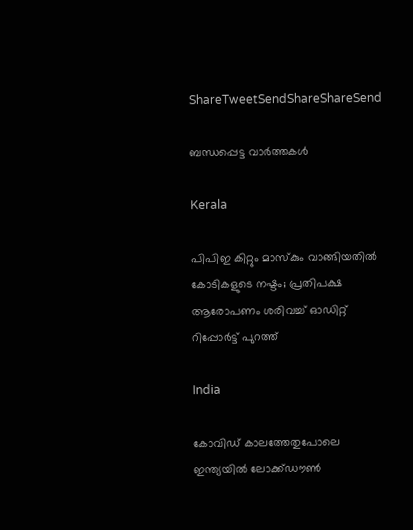ShareTweetSendShareShareSend

ബന്ധപ്പെട്ട വാര്‍ത്തകള്‍

Kerala

പിപിഇ കിറ്റും മാസ്കും വാങ്ങിയതിൽ കോടികളുടെ നഷ്ടം; പ്രതിപക്ഷ ആരോപണം ശരിവച്ച് ഓഡിറ്റ് റിപ്പോർട്ട് പുറത്ത്

India

കോവിഡ് കാലത്തേതുപോലെ ഇന്ത്യയിൽ ലോക്ക്ഡൗൺ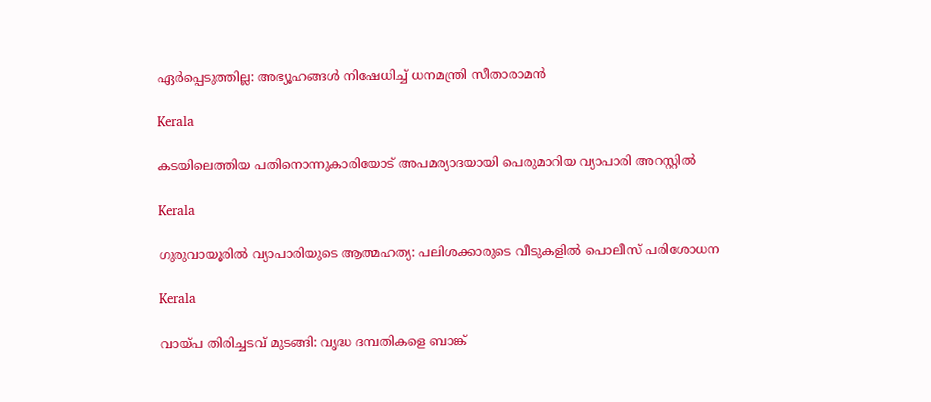ഏർപ്പെടുത്തില്ല: അഭ്യൂഹങ്ങൾ നിഷേധിച്ച് ധനമന്ത്രി സീതാരാമൻ

Kerala

കടയിലെത്തിയ പതിനൊന്നുകാരിയോട് അപമര്യാദയായി പെരുമാറിയ വ്യാപാരി അറസ്റ്റില്‍

Kerala

ഗുരുവായൂരില്‍ വ്യാപാരിയുടെ ആത്മഹത്യ: പലിശക്കാരുടെ വീടുകളില്‍ പൊലീസ് പരിശോധന

Kerala

വായ്‌പ തിരിച്ചടവ് മുടങ്ങി: വൃദ്ധ ദമ്പതികളെ ബാങ്ക്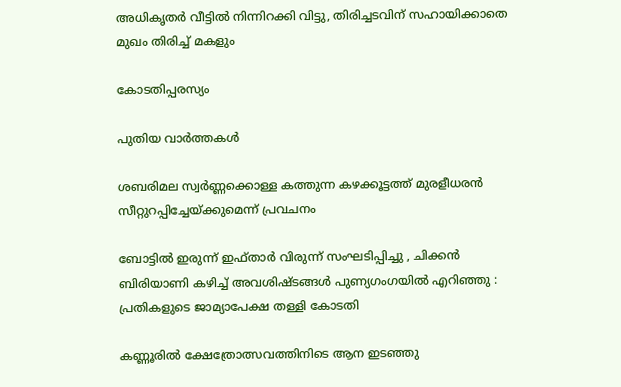അധികൃതര്‍ വീട്ടില്‍ നിന്നിറക്കി വിട്ടു, തിരിച്ചടവിന് സഹായിക്കാതെ മുഖം തിരിച്ച് മകളും

കോടതിപ്പരസ്യം

പുതിയ വാര്‍ത്തകള്‍

ശബരിമല സ്വര്‍ണ്ണക്കൊള്ള കത്തുന്ന കഴക്കൂട്ടത്ത് മുരളീധരന്‍ സീറ്റുറപ്പിച്ചേയ്‌ക്കുമെന്ന് പ്രവചനം

ബോട്ടിൽ ഇരുന്ന് ഇഫ്താർ വിരുന്ന് സംഘടിപ്പിച്ചു , ചിക്കൻ ബിരിയാണി കഴിച്ച് അവശിഷ്ടങ്ങൾ പുണ്യഗംഗയിൽ എറിഞ്ഞു : പ്രതികളുടെ ജാമ്യാപേക്ഷ തള്ളി കോടതി

കണ്ണൂരില്‍ ക്ഷേത്രോത്സവത്തിനിടെ ആന ഇടഞ്ഞു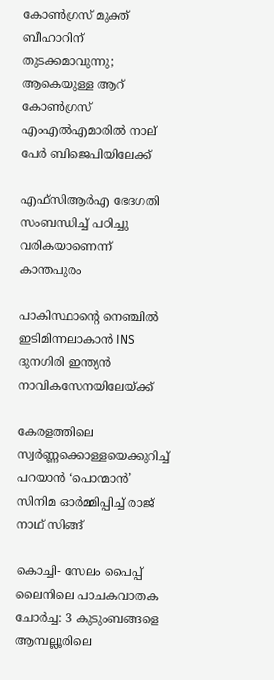കോണ്‍ഗ്രസ് മുക്ത് ബീഹാറിന് തുടക്കമാവുന്നു; ആകെയുള്ള ആറ് കോണ്‍ഗ്രസ്  എംഎല്‍എമാരില്‍ നാല് പേര്‍ ബിജെപിയിലേക്ക്

എഫ്സിആര്‍എ ഭേദഗതി സംബന്ധിച്ച് പഠിച്ചു വരികയാണെന്ന് കാന്തപുരം

പാകിസ്ഥാന്റെ നെഞ്ചിൽ ഇടിമിന്നലാകാൻ INS ദുനഗിരി ഇന്ത്യൻ നാവികസേനയിലേയ്‌ക്ക്

കേരളത്തിലെ സ്വര്‍ണ്ണക്കൊള്ളയെക്കുറിച്ച് പറയാന്‍ ‘പൊന്മാന്‍’ സിനിമ ഓര്‍മ്മിപ്പിച്ച് രാജ് നാഥ് സിങ്ങ്

കൊച്ചി- സേലം പൈപ്പ് ലൈനിലെ പാചകവാതക ചോര്‍ച്ച: 3 കുടുംബങ്ങളെ ആമ്പല്ലൂരിലെ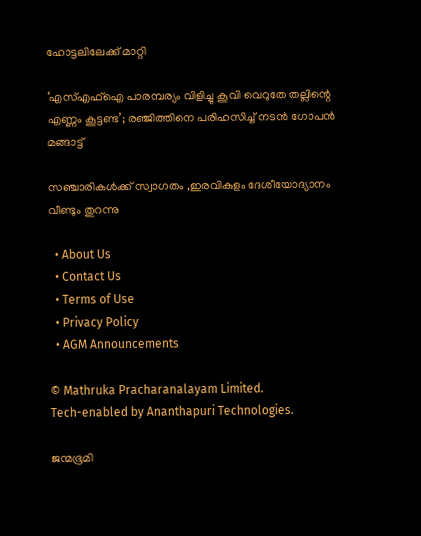ഹോട്ടലിലേക്ക് മാറ്റി

‘എസ്എഫ്ഐ പാരമ്പര്യം വിളിച്ചു കൂവി വെറുതേ തല്ലിന്റെ എണ്ണം കൂട്ടണ്ട’; രഞ്ജിത്തിനെ പരിഹസിച്ച് നടൻ ഗോപൻ മങ്ങാട്ട്

സഞ്ചാരികള്‍ക്ക് സ്വാഗതം ,ഇരവികുളം ദേശീയോദ്യാനം വീണ്ടും തുറന്നു

  • About Us
  • Contact Us
  • Terms of Use
  • Privacy Policy
  • AGM Announcements

© Mathruka Pracharanalayam Limited.
Tech-enabled by Ananthapuri Technologies.

ജന്മഭൂമി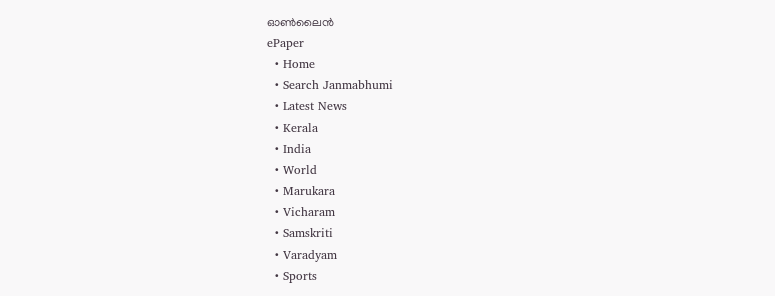ഓണ്‍ലൈന്‍
ePaper
  • Home
  • Search Janmabhumi
  • Latest News
  • Kerala
  • India
  • World
  • Marukara
  • Vicharam
  • Samskriti
  • Varadyam
  • Sports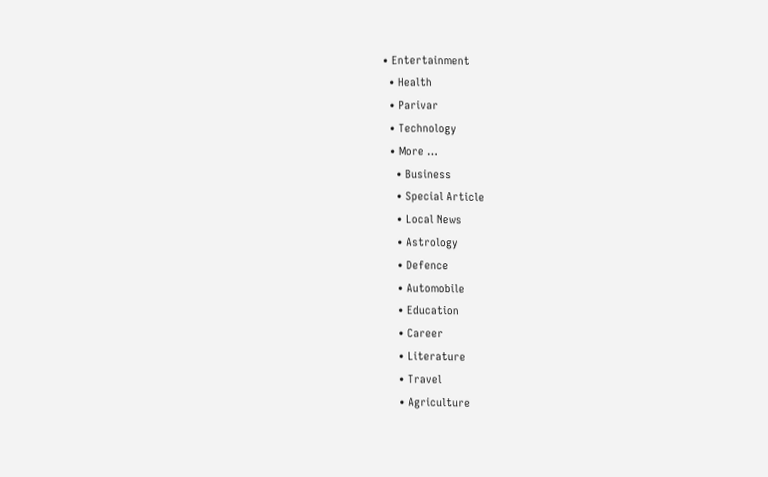• Entertainment
  • Health
  • Parivar
  • Technology
  • More …
    • Business
    • Special Article
    • Local News
    • Astrology
    • Defence
    • Automobile
    • Education
    • Career
    • Literature
    • Travel
    • Agriculture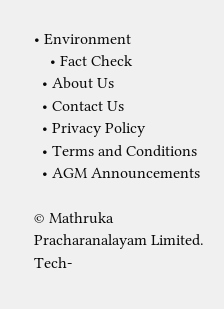• Environment
    • Fact Check
  • About Us
  • Contact Us
  • Privacy Policy
  • Terms and Conditions
  • AGM Announcements

© Mathruka Pracharanalayam Limited.
Tech-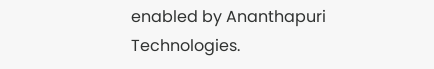enabled by Ananthapuri Technologies.